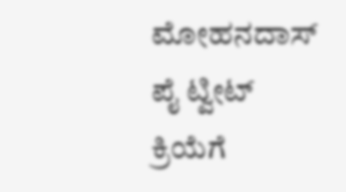ಮೋಹನದಾಸ್ ಪೈ ಟ್ವೀಟ್ ಕ್ರಿಯೆಗೆ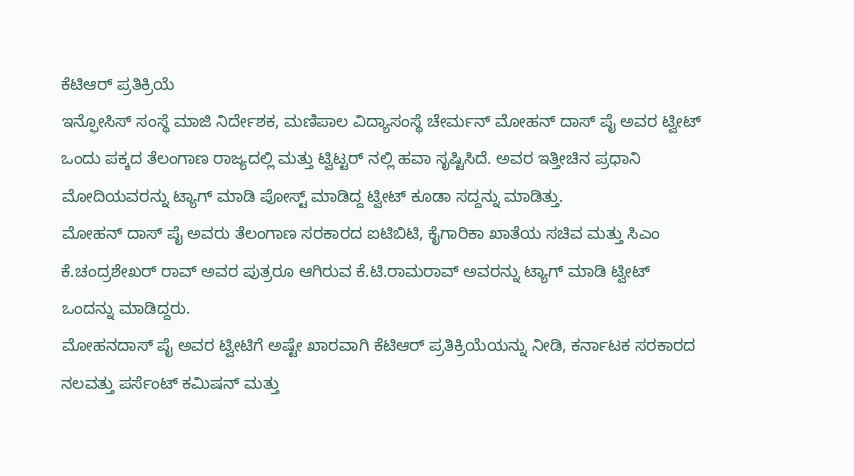ಕೆಟಿಆರ್ ಪ್ರತಿಕ್ರಿಯೆ
ಇನ್ಫೋಸಿಸ್ ಸಂಸ್ಥೆ ಮಾಜಿ ನಿರ್ದೇಶಕ, ಮಣಿಪಾಲ ವಿದ್ಯಾಸಂಸ್ಥೆ ಚೇರ್ಮನ್ ಮೋಹನ್ ದಾಸ್ ಪೈ ಅವರ ಟ್ವೀಟ್ ಒಂದು ಪಕ್ಕದ ತೆಲಂಗಾಣ ರಾಜ್ಯದಲ್ಲಿ ಮತ್ತು ಟ್ವಿಟ್ಟರ್ ನಲ್ಲಿ ಹವಾ ಸೃಷ್ಟಿಸಿದೆ. ಅವರ ಇತ್ತೀಚಿನ ಪ್ರಧಾನಿ ಮೋದಿಯವರನ್ನು ಟ್ಯಾಗ್ ಮಾಡಿ ಪೋಸ್ಟ್ ಮಾಡಿದ್ದ ಟ್ವೀಟ್ ಕೂಡಾ ಸದ್ದನ್ನು ಮಾಡಿತ್ತು.
ಮೋಹನ್ ದಾಸ್ ಪೈ ಅವರು ತೆಲಂಗಾಣ ಸರಕಾರದ ಐಟಿಬಿಟಿ, ಕೈಗಾರಿಕಾ ಖಾತೆಯ ಸಚಿವ ಮತ್ತು ಸಿಎಂ ಕೆ.ಚಂದ್ರಶೇಖರ್ ರಾವ್ ಅವರ ಪುತ್ರರೂ ಆಗಿರುವ ಕೆ.ಟಿ.ರಾಮರಾವ್ ಅವರನ್ನು ಟ್ಯಾಗ್ ಮಾಡಿ ಟ್ವೀಟ್ ಒಂದನ್ನು ಮಾಡಿದ್ದರು.
ಮೋಹನದಾಸ್ ಪೈ ಅವರ ಟ್ವೀಟಿಗೆ ಅಷ್ಟೇ ಖಾರವಾಗಿ ಕೆಟಿಆರ್ ಪ್ರತಿಕ್ರಿಯೆಯನ್ನು ನೀಡಿ, ಕರ್ನಾಟಕ ಸರಕಾರದ ನಲವತ್ತು ಪರ್ಸೆಂಟ್ ಕಮಿಷನ್ ಮತ್ತು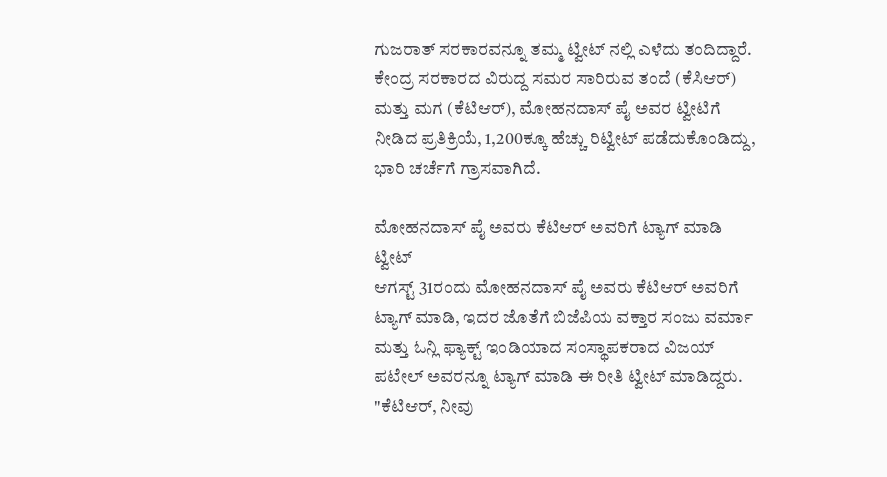ಗುಜರಾತ್ ಸರಕಾರವನ್ನೂ ತಮ್ಮ ಟ್ವೀಟ್ ನಲ್ಲಿ ಎಳೆದು ತಂದಿದ್ದಾರೆ.
ಕೇಂದ್ರ ಸರಕಾರದ ವಿರುದ್ದ ಸಮರ ಸಾರಿರುವ ತಂದೆ (ಕೆಸಿಆರ್) ಮತ್ತು ಮಗ (ಕೆಟಿಆರ್), ಮೋಹನದಾಸ್ ಪೈ ಅವರ ಟ್ವೀಟಿಗೆ ನೀಡಿದ ಪ್ರತಿಕ್ರಿಯೆ, 1,200ಕ್ಕೂ ಹೆಚ್ಚು ರಿಟ್ವೀಟ್ ಪಡೆದುಕೊಂಡಿದ್ದು, ಭಾರಿ ಚರ್ಚೆಗೆ ಗ್ರಾಸವಾಗಿದೆ.

ಮೋಹನದಾಸ್ ಪೈ ಅವರು ಕೆಟಿಆರ್ ಅವರಿಗೆ ಟ್ಯಾಗ್ ಮಾಡಿ ಟ್ವೀಟ್
ಆಗಸ್ಟ್ 31ರಂದು ಮೋಹನದಾಸ್ ಪೈ ಅವರು ಕೆಟಿಆರ್ ಅವರಿಗೆ ಟ್ಯಾಗ್ ಮಾಡಿ, ಇದರ ಜೊತೆಗೆ ಬಿಜೆಪಿಯ ವಕ್ತಾರ ಸಂಜು ವರ್ಮಾ ಮತ್ತು ಓನ್ಲಿ ಫ್ಯಾಕ್ಟ್ ಇಂಡಿಯಾದ ಸಂಸ್ಥಾಪಕರಾದ ವಿಜಯ್ ಪಟೇಲ್ ಅವರನ್ನೂ ಟ್ಯಾಗ್ ಮಾಡಿ ಈ ರೀತಿ ಟ್ವೀಟ್ ಮಾಡಿದ್ದರು. "ಕೆಟಿಆರ್, ನೀವು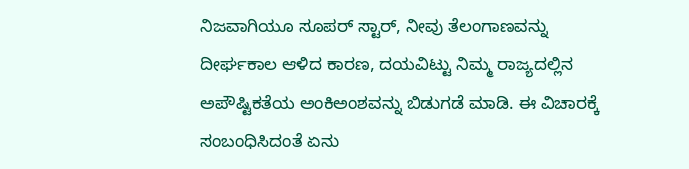ನಿಜವಾಗಿಯೂ ಸೂಪರ್ ಸ್ಟಾರ್, ನೀವು ತೆಲಂಗಾಣವನ್ನು ದೀರ್ಘಕಾಲ ಆಳಿದ ಕಾರಣ, ದಯವಿಟ್ಟು ನಿಮ್ಮ ರಾಜ್ಯದಲ್ಲಿನ ಅಪೌಷ್ಟಿಕತೆಯ ಅಂಕಿಅಂಶವನ್ನು ಬಿಡುಗಡೆ ಮಾಡಿ. ಈ ವಿಚಾರಕ್ಕೆ ಸಂಬಂಧಿಸಿದಂತೆ ಏನು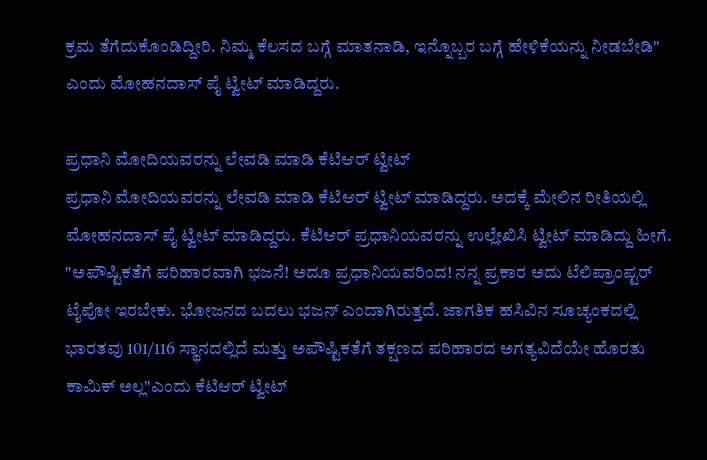ಕ್ರಮ ತೆಗೆದುಕೊಂಡಿದ್ದೀರಿ. ನಿಮ್ಮ ಕೆಲಸದ ಬಗ್ಗೆ ಮಾತನಾಡಿ, ಇನ್ನೊಬ್ಬರ ಬಗ್ಗೆ ಹೇಳಿಕೆಯನ್ನು ನೀಡಬೇಡಿ" ಎಂದು ಮೋಹನದಾಸ್ ಪೈ ಟ್ವೀಟ್ ಮಾಡಿದ್ದರು.

ಪ್ರಧಾನಿ ಮೋದಿಯವರನ್ನು ಲೇವಡಿ ಮಾಡಿ ಕೆಟಿಆರ್ ಟ್ವೀಟ್
ಪ್ರಧಾನಿ ಮೋದಿಯವರನ್ನು ಲೇವಡಿ ಮಾಡಿ ಕೆಟಿಆರ್ ಟ್ವೀಟ್ ಮಾಡಿದ್ದರು. ಅದಕ್ಕೆ ಮೇಲಿನ ರೀತಿಯಲ್ಲಿ ಮೋಹನದಾಸ್ ಪೈ ಟ್ವೀಟ್ ಮಾಡಿದ್ದರು. ಕೆಟಿಆರ್ ಪ್ರಧಾನಿಯವರನ್ನು ಉಲ್ಲೇಖಿಸಿ ಟ್ವೀಟ್ ಮಾಡಿದ್ದು ಹೀಗೆ. "ಅಪೌಷ್ಟಿಕತೆಗೆ ಪರಿಹಾರವಾಗಿ ಭಜನೆ! ಅದೂ ಪ್ರಧಾನಿಯವರಿಂದ! ನನ್ನ ಪ್ರಕಾರ ಅದು ಟೆಲಿಪ್ರಾಂಪ್ಟರ್ ಟೈಪೋ ಇರಬೇಕು. ಭೋಜನದ ಬದಲು ಭಜನ್ ಎಂದಾಗಿರುತ್ತದೆ. ಜಾಗತಿಕ ಹಸಿವಿನ ಸೂಚ್ಯಂಕದಲ್ಲಿ ಭಾರತವು 101/116 ಸ್ಥಾನದಲ್ಲಿದೆ ಮತ್ತು ಅಪೌಷ್ಟಿಕತೆಗೆ ತಕ್ಷಣದ ಪರಿಹಾರದ ಅಗತ್ಯವಿದೆಯೇ ಹೊರತು ಕಾಮಿಕ್ ಅಲ್ಲ"ಎಂದು ಕೆಟಿಆರ್ ಟ್ವೀಟ್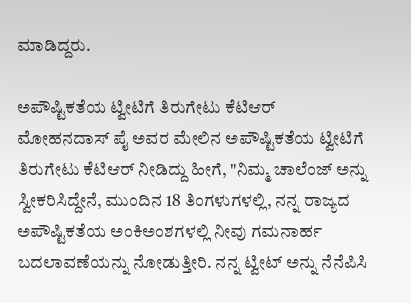ಮಾಡಿದ್ದರು.

ಅಪೌಷ್ಟಿಕತೆಯ ಟ್ವೀಟಿಗೆ ತಿರುಗೇಟು ಕೆಟಿಆರ್
ಮೋಹನದಾಸ್ ಪೈ ಅವರ ಮೇಲಿನ ಅಪೌಷ್ಟಿಕತೆಯ ಟ್ವೀಟಿಗೆ ತಿರುಗೇಟು ಕೆಟಿಆರ್ ನೀಡಿದ್ದು ಹೀಗೆ, "ನಿಮ್ಮ ಚಾಲೆಂಜ್ ಅನ್ನು ಸ್ವೀಕರಿಸಿದ್ದೇನೆ, ಮುಂದಿನ 18 ತಿಂಗಳುಗಳಲ್ಲಿ, ನನ್ನ ರಾಜ್ಯದ ಅಪೌಷ್ಟಿಕತೆಯ ಅಂಕಿಅಂಶಗಳಲ್ಲಿ ನೀವು ಗಮನಾರ್ಹ ಬದಲಾವಣೆಯನ್ನು ನೋಡುತ್ತೀರಿ. ನನ್ನ ಟ್ವೀಟ್ ಅನ್ನು ನೆನೆಪಿಸಿ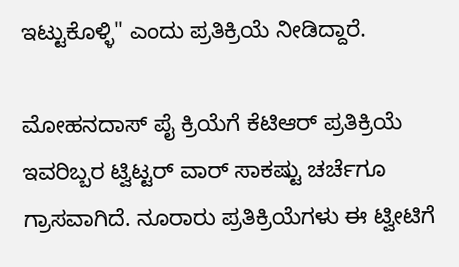ಇಟ್ಟುಕೊಳ್ಳಿ" ಎಂದು ಪ್ರತಿಕ್ರಿಯೆ ನೀಡಿದ್ದಾರೆ.

ಮೋಹನದಾಸ್ ಪೈ ಕ್ರಿಯೆಗೆ ಕೆಟಿಆರ್ ಪ್ರತಿಕ್ರಿಯೆ
ಇವರಿಬ್ಬರ ಟ್ವಿಟ್ಟರ್ ವಾರ್ ಸಾಕಷ್ಟು ಚರ್ಚೆಗೂ ಗ್ರಾಸವಾಗಿದೆ. ನೂರಾರು ಪ್ರತಿಕ್ರಿಯೆಗಳು ಈ ಟ್ವೀಟಿಗೆ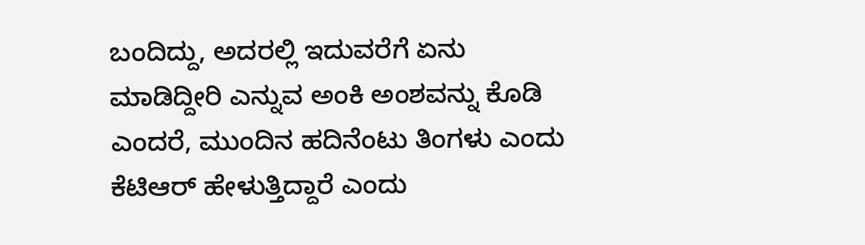ಬಂದಿದ್ದು, ಅದರಲ್ಲಿ ಇದುವರೆಗೆ ಏನು ಮಾಡಿದ್ದೀರಿ ಎನ್ನುವ ಅಂಕಿ ಅಂಶವನ್ನು ಕೊಡಿ ಎಂದರೆ, ಮುಂದಿನ ಹದಿನೆಂಟು ತಿಂಗಳು ಎಂದು ಕೆಟಿಆರ್ ಹೇಳುತ್ತಿದ್ದಾರೆ ಎಂದು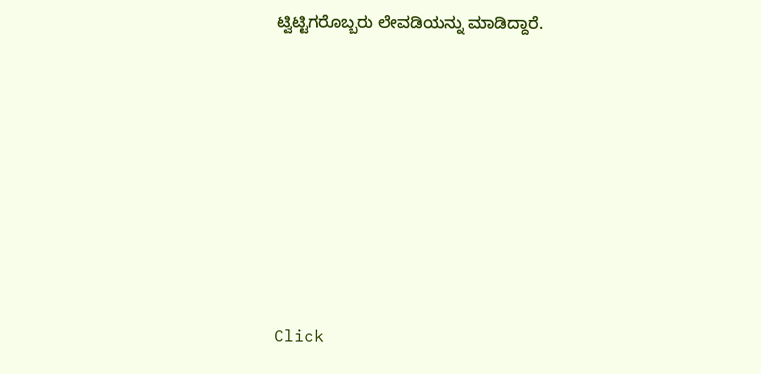ಟ್ವಿಟ್ಟಿಗರೊಬ್ಬರು ಲೇವಡಿಯನ್ನು ಮಾಡಿದ್ದಾರೆ.












Click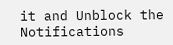it and Unblock the Notifications